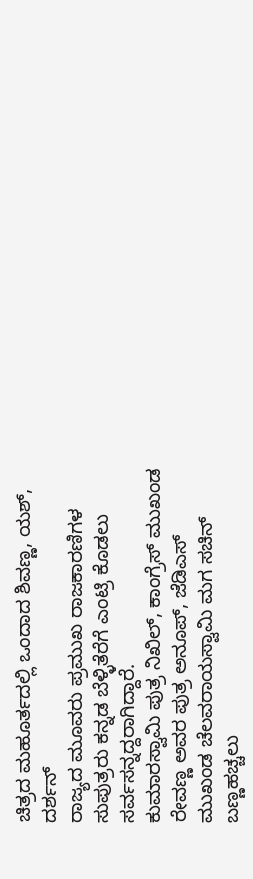ಚಿತ್ರದ ಮಹೂರ್ತದಲ್ಲಿ ಒಂದಾದ ಶಿವಣ್ಣ, ಯಶ್, ದರ್ಶನ್
ರಾಜ್ಯದ ಮೂವರು ಪ್ರಮುಖ ರಾಜಕಾರಣಿಗಳ ಸುಪುತ್ರರು ಕನ್ನಡ ಬೆಳ್ಳಿತೆರೆಗೆ ಎಂಟ್ರಿ ಕೊಡಲು ಸರ್ವಸನ್ನದ್ದರಾಗಿದ್ದಾರೆ.
ಕುಮಾರಸ್ವಾಮಿ ಪುತ್ರ ನಿಖಿಲ್, ಕಾಂಗ್ರೆಸ್ ಮುಖಂಡ ರೇವಣ್ಣ ಅವರ ಪುತ್ರ ಅನೂಪ್, ಜೆಡಿಎಸ್ ಮುಖಂಡ ಚೆಲವರಾಯಸ್ವಾಮಿ ಮಗ ಸಚಿನ್ ಬಣ್ಣಹಚ್ಚಲು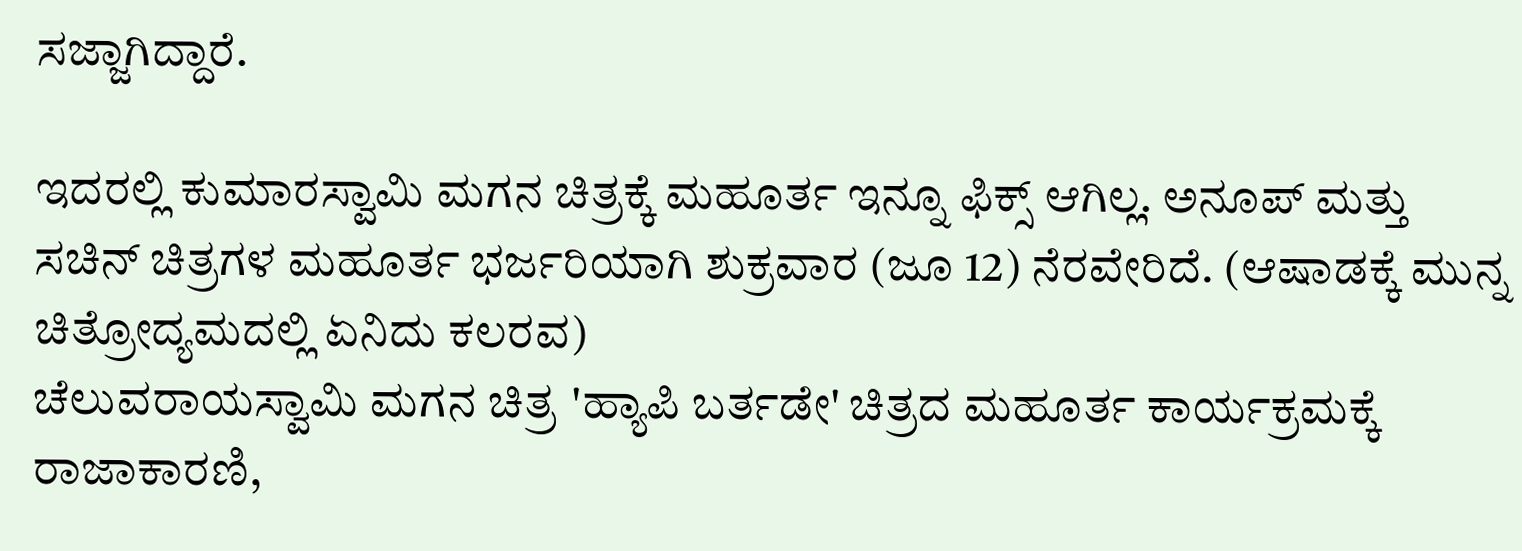ಸಜ್ಜಾಗಿದ್ದಾರೆ.

ಇದರಲ್ಲಿ ಕುಮಾರಸ್ವಾಮಿ ಮಗನ ಚಿತ್ರಕ್ಕೆ ಮಹೂರ್ತ ಇನ್ನೂ ಫಿಕ್ಸ್ ಆಗಿಲ್ಲ. ಅನೂಪ್ ಮತ್ತು ಸಚಿನ್ ಚಿತ್ರಗಳ ಮಹೂರ್ತ ಭರ್ಜರಿಯಾಗಿ ಶುಕ್ರವಾರ (ಜೂ 12) ನೆರವೇರಿದೆ. (ಆಷಾಡಕ್ಕೆ ಮುನ್ನ ಚಿತ್ರೋದ್ಯಮದಲ್ಲಿ ಏನಿದು ಕಲರವ)
ಚೆಲುವರಾಯಸ್ವಾಮಿ ಮಗನ ಚಿತ್ರ 'ಹ್ಯಾಪಿ ಬರ್ತಡೇ' ಚಿತ್ರದ ಮಹೂರ್ತ ಕಾರ್ಯಕ್ರಮಕ್ಕೆ ರಾಜಾಕಾರಣಿ,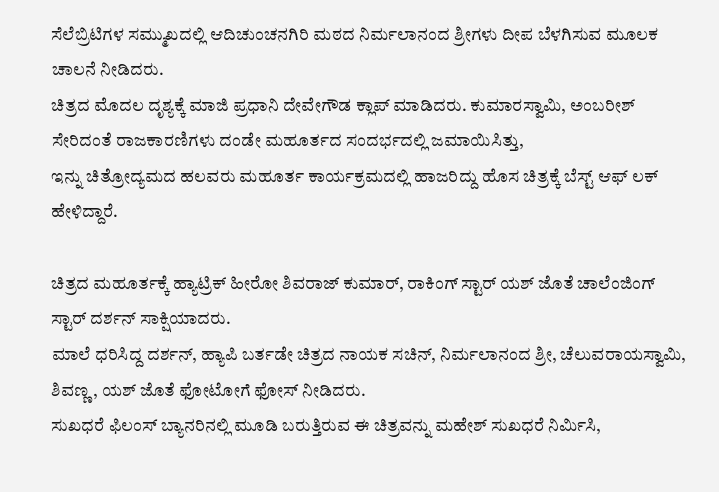ಸೆಲೆಬ್ರಿಟಿಗಳ ಸಮ್ಮುಖದಲ್ಲಿ ಆದಿಚುಂಚನಗಿರಿ ಮಠದ ನಿರ್ಮಲಾನಂದ ಶ್ರೀಗಳು ದೀಪ ಬೆಳಗಿಸುವ ಮೂಲಕ ಚಾಲನೆ ನೀಡಿದರು.
ಚಿತ್ರದ ಮೊದಲ ದೃಶ್ಯಕ್ಕೆ ಮಾಜಿ ಪ್ರಧಾನಿ ದೇವೇಗೌಡ ಕ್ಲಾಪ್ ಮಾಡಿದರು. ಕುಮಾರಸ್ವಾಮಿ, ಅಂಬರೀಶ್ ಸೇರಿದಂತೆ ರಾಜಕಾರಣಿಗಳು ದಂಡೇ ಮಹೂರ್ತದ ಸಂದರ್ಭದಲ್ಲಿ ಜಮಾಯಿಸಿತ್ತು,
ಇನ್ನು ಚಿತ್ರೋದ್ಯಮದ ಹಲವರು ಮಹೂರ್ತ ಕಾರ್ಯಕ್ರಮದಲ್ಲಿ ಹಾಜರಿದ್ದು ಹೊಸ ಚಿತ್ರಕ್ಕೆ ಬೆಸ್ಟ್ ಆಫ್ ಲಕ್ ಹೇಳಿದ್ದಾರೆ.

ಚಿತ್ರದ ಮಹೂರ್ತಕ್ಕೆ ಹ್ಯಾಟ್ರಿಕ್ ಹೀರೋ ಶಿವರಾಜ್ ಕುಮಾರ್, ರಾಕಿಂಗ್ ಸ್ಟಾರ್ ಯಶ್ ಜೊತೆ ಚಾಲೆಂಜಿಂಗ್ ಸ್ಟಾರ್ ದರ್ಶನ್ ಸಾಕ್ಷಿಯಾದರು.
ಮಾಲೆ ಧರಿಸಿದ್ದ ದರ್ಶನ್, ಹ್ಯಾಪಿ ಬರ್ತಡೇ ಚಿತ್ರದ ನಾಯಕ ಸಚಿನ್, ನಿರ್ಮಲಾನಂದ ಶ್ರೀ, ಚೆಲುವರಾಯಸ್ವಾಮಿ, ಶಿವಣ್ಣ, ಯಶ್ ಜೊತೆ ಫೋಟೋಗೆ ಫೋಸ್ ನೀಡಿದರು.
ಸುಖಧರೆ ಫಿಲಂಸ್ ಬ್ಯಾನರಿನಲ್ಲಿ ಮೂಡಿ ಬರುತ್ತಿರುವ ಈ ಚಿತ್ರವನ್ನು ಮಹೇಶ್ ಸುಖಧರೆ ನಿರ್ಮಿಸಿ,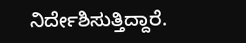ನಿರ್ದೇಶಿಸುತ್ತಿದ್ದಾರೆ.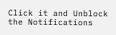Click it and Unblock the Notifications